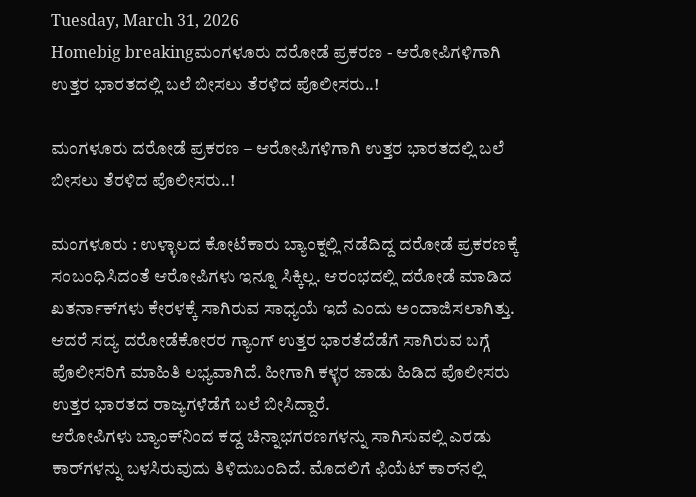Tuesday, March 31, 2026
Homebig breakingಮಂಗಳೂರು ದರೋಡೆ ಪ್ರಕರಣ - ಆರೋಪಿಗಳಿಗಾಗಿ ಉತ್ತರ ಭಾರತದಲ್ಲಿ ಬಲೆ ಬೀಸಲು ತೆರಳಿದ ಪೊಲೀಸರು..!

ಮಂಗಳೂರು ದರೋಡೆ ಪ್ರಕರಣ – ಆರೋಪಿಗಳಿಗಾಗಿ ಉತ್ತರ ಭಾರತದಲ್ಲಿ ಬಲೆ ಬೀಸಲು ತೆರಳಿದ ಪೊಲೀಸರು..!

ಮಂಗಳೂರು : ಉಳ್ಳಾಲದ ಕೋಟೆಕಾರು ಬ್ಯಾಂಕ್ನಲ್ಲಿ ನಡೆದಿದ್ದ ದರೋಡೆ ಪ್ರಕರಣಕ್ಕೆ ಸಂಬಂಧಿಸಿದಂತೆ ಆರೋಪಿಗಳು ಇನ್ನೂ ಸಿಕ್ಕಿಲ್ಲ. ಆರಂಭದಲ್ಲಿ ದರೋಡೆ ಮಾಡಿದ ಖತರ್ನಾಕ್‌ಗಳು ಕೇರಳಕ್ಕೆ ಸಾಗಿರುವ ಸಾಧ್ಯಯೆ ಇದೆ ಎಂದು ಅಂದಾಜಿಸಲಾಗಿತ್ತು. ಆದರೆ ಸದ್ಯ ದರೋಡೆಕೋರರ ಗ್ಯಾಂಗ್‌ ಉತ್ತರ ಭಾರತೆದೆಡೆಗೆ ಸಾಗಿರುವ ಬಗ್ಗೆ ಪೊಲೀಸರಿಗೆ ಮಾಹಿತಿ ಲಭ್ಯವಾಗಿದೆ. ಹೀಗಾಗಿ ಕಳ್ಳರ ಜಾಡು ಹಿಡಿದ ಪೊಲೀಸರು ಉತ್ತರ ಭಾರತದ ರಾಜ್ಯಗಳೆಡೆಗೆ ಬಲೆ ಬೀಸಿದ್ದಾರೆ.
ಆರೋಪಿಗಳು ಬ್ಯಾಂಕ್‌ನಿಂದ ಕದ್ದ ಚಿನ್ನಾಭಗರಣಗಳನ್ನು ಸಾಗಿಸುವಲ್ಲಿ ಎರಡು ಕಾರ್‌ಗಳನ್ನು ಬಳಸಿರುವುದು ತಿಳಿದುಬಂದಿದೆ. ಮೊದಲಿಗೆ ಫಿಯೆಟ್‌ ಕಾರ್‌ನಲ್ಲಿ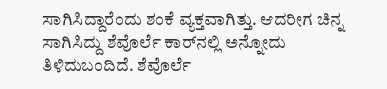ಸಾಗಿಸಿದ್ದಾರೆಂದು ಶಂಕೆ ವ್ಯಕ್ತವಾಗಿತ್ತು. ಆದರೀಗ ಚಿನ್ನ ಸಾಗಿಸಿದ್ದು ಶೆವೊರ್ಲೆ ಕಾರ್‌ನಲ್ಲಿ ಅನ್ನೋದು ತಿಳಿದುಬಂದಿದೆ. ಶೆವೊರ್ಲೆ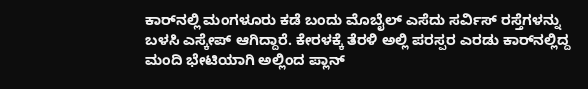ಕಾರ್‌ನಲ್ಲಿ ಮಂಗಳೂರು ಕಡೆ ಬಂದು ಮೊಬೈಲ್‌ ಎಸೆದು ಸರ್ವಿಸ್‌ ರಸ್ತೆಗಳನ್ನು ಬಳಸಿ ಎಸ್ಕೇಪ್‌ ಆಗಿದ್ದಾರೆ. ಕೇರಳಕ್ಕೆ ತೆರಳಿ ಅಲ್ಲಿ ಪರಸ್ಪರ ಎರಡು ಕಾರ್‌ನಲ್ಲಿದ್ದ ಮಂದಿ ಭೇಟಿಯಾಗಿ ಅಲ್ಲಿಂದ ಪ್ಲಾನ್‌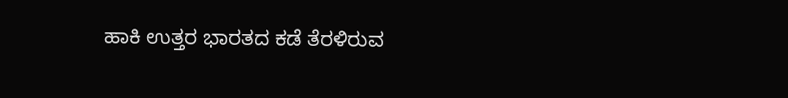ಹಾಕಿ ಉತ್ತರ ಭಾರತದ ಕಡೆ ತೆರಳಿರುವ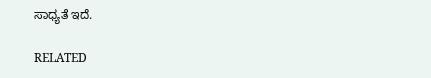ಸಾಧ್ಯತೆ ಇದೆ.

RELATED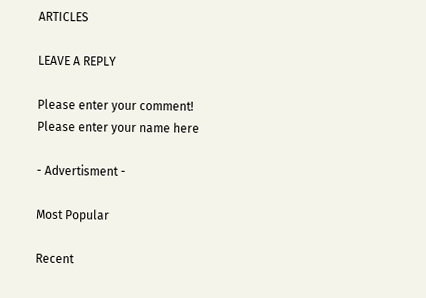ARTICLES

LEAVE A REPLY

Please enter your comment!
Please enter your name here

- Advertisment -

Most Popular

Recent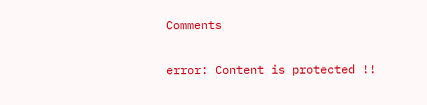Comments

error: Content is protected !!